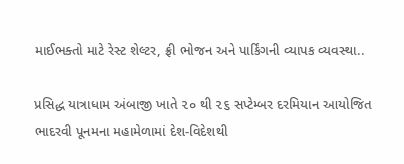માઈભક્તો માટે રેસ્ટ શેલ્ટર, ફ્રી ભોજન અને પાર્કિંગની વ્યાપક વ્યવસ્થા..

પ્રસિદ્ધ યાત્રાધામ અંબાજી ખાતે ૨૦ થી ૨૬ સપ્ટેમ્બર દરમિયાન આયોજિત ભાદરવી પૂનમના મહામેળામાં દેશ-વિદેશથી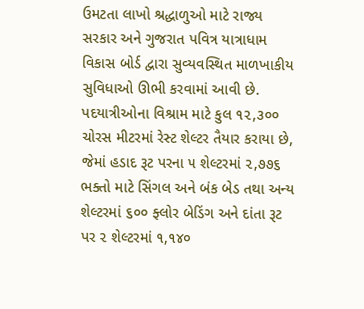ઉમટતા લાખો શ્રદ્ધાળુઓ માટે રાજ્ય સરકાર અને ગુજરાત પવિત્ર યાત્રાધામ વિકાસ બોર્ડ દ્વારા સુવ્યવસ્થિત માળખાકીય સુવિધાઓ ઊભી કરવામાં આવી છે. પદયાત્રીઓના વિશ્રામ માટે કુલ ૧૨,૩૦૦ ચોરસ મીટરમાં રેસ્ટ શેલ્ટર તૈયાર કરાયા છે, જેમાં હડાદ રૂટ પરના ૫ શેલ્ટરમાં ૨,૭૭૬ ભક્તો માટે સિંગલ અને બંક બેડ તથા અન્ય શેલ્ટરમાં ૬૦૦ ફ્લોર બેડિંગ અને દાંતા રૂટ પર ૨ શેલ્ટરમાં ૧,૧૪૦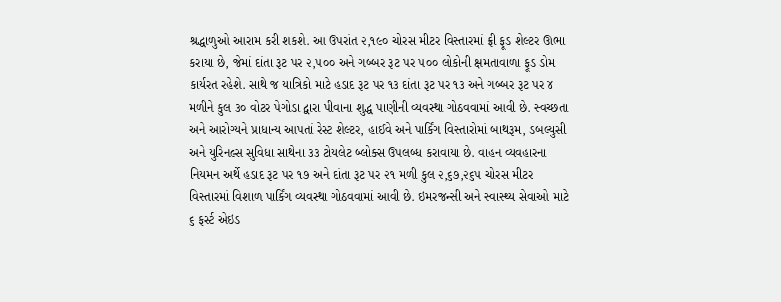શ્રદ્ધાળુઓ આરામ કરી શકશે. આ ઉપરાંત ૨,૧૯૦ ચોરસ મીટર વિસ્તારમાં ફ્રી ફૂડ શેલ્ટર ઊભા કરાયા છે, જેમાં દાંતા રૂટ પર ૨,૫૦૦ અને ગબ્બર રૂટ પર ૫૦૦ લોકોની ક્ષમતાવાળા ફૂડ ડોમ કાર્યરત રહેશે. સાથે જ યાત્રિકો માટે હડાદ રૂટ પર ૧૩ દાંતા રૂટ પર ૧૩ અને ગબ્બર રૂટ પર ૪ મળીને કુલ ૩૦ વોટર પેગોડા દ્વારા પીવાના શુદ્ધ પાણીની વ્યવસ્થા ગોઠવવામાં આવી છે. સ્વચ્છતા અને આરોગ્યને પ્રાધાન્ય આપતાં રેસ્ટ શેલ્ટર, હાઈવે અને પાર્કિંગ વિસ્તારોમાં બાથરૂમ, ડબલ્યુસી અને યુરિનલ્સ સુવિધા સાથેના ૩૩ ટોયલેટ બ્લોક્સ ઉપલબ્ધ કરાવાયા છે. વાહન વ્યવહારના નિયમન અર્થે હડાદ રૂટ પર ૧૭ અને દાંતા રૂટ પર ૨૧ મળી કુલ ૨,૬૭,૨૬૫ ચોરસ મીટર વિસ્તારમાં વિશાળ પાર્કિંગ વ્યવસ્થા ગોઠવવામાં આવી છે. ઇમરજન્સી અને સ્વાસ્થ્ય સેવાઓ માટે ૬ ફર્સ્ટ એઇડ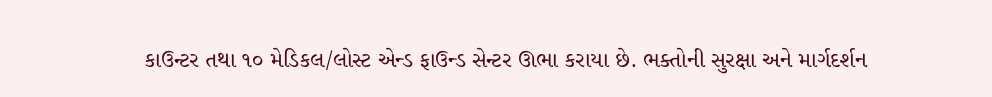કાઉન્ટર તથા ૧૦ મેડિકલ/લોસ્ટ એન્ડ ફાઉન્ડ સેન્ટર ઊભા કરાયા છે. ભક્તોની સુરક્ષા અને માર્ગદર્શન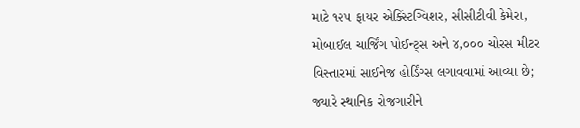માટે ૧૨૫ ફાયર એક્સ્ટિંગ્વિશર, સીસીટીવી કેમેરા, મોબાઈલ ચાર્જિંગ પોઈન્ટ્સ અને ૪,૦૦૦ ચોરસ મીટર વિસ્તારમાં સાઈનેજ હોર્ડિંગ્સ લગાવવામાં આવ્યા છે; જ્યારે સ્થાનિક રોજગારીને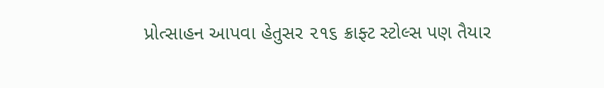પ્રોત્સાહન આપવા હેતુસર ૨૧૬ ક્રાફ્ટ સ્ટોલ્સ પણ તૈયાર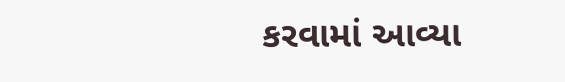કરવામાં આવ્યા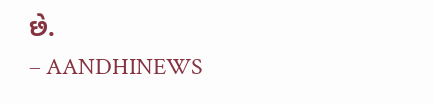છે.
– AANDHINEWS